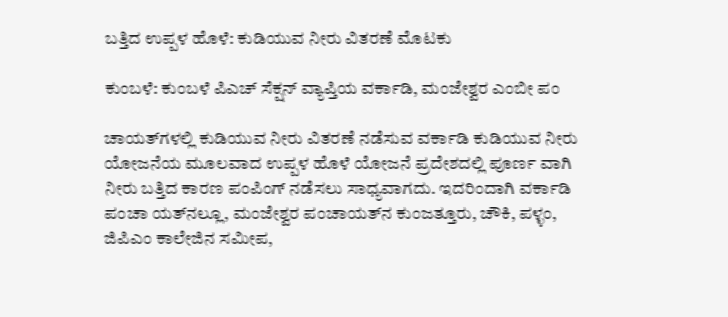ಬತ್ತಿದ ಉಪ್ಪಳ ಹೊಳೆ: ಕುಡಿಯುವ ನೀರು ವಿತರಣೆ ಮೊಟಕು

ಕುಂಬಳೆ: ಕುಂಬಳೆ ಪಿಎಚ್ ಸೆಕ್ಷನ್ ವ್ಯಾಪ್ತಿಯ ವರ್ಕಾಡಿ, ಮಂಜೇಶ್ವರ ಎಂಬೀ ಪಂ

ಚಾಯತ್‌ಗಳಲ್ಲಿ ಕುಡಿಯುವ ನೀರು ವಿತರಣೆ ನಡೆಸುವ ವರ್ಕಾಡಿ ಕುಡಿಯುವ ನೀರು ಯೋಜನೆಯ ಮೂಲವಾದ ಉಪ್ಪಳ ಹೊಳೆ ಯೋಜನೆ ಪ್ರದೇಶದಲ್ಲಿ ಪೂರ್ಣ ವಾಗಿ ನೀರು ಬತ್ತಿದ ಕಾರಣ ಪಂಪಿಂಗ್ ನಡೆಸಲು ಸಾಧ್ಯವಾಗದು. ಇದರಿಂದಾಗಿ ವರ್ಕಾಡಿ ಪಂಚಾ ಯತ್‌ನಲ್ಲೂ, ಮಂಜೇಶ್ವರ ಪಂಚಾಯತ್‌ನ ಕುಂಜತ್ತೂರು, ಚೌಕಿ, ಪಳ್ಳಂ, ಜಿಪಿಎಂ ಕಾಲೇಜಿನ ಸಮೀಪ,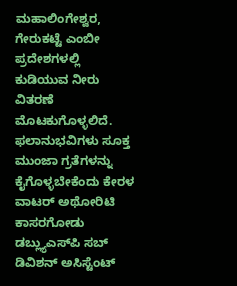ಮಹಾಲಿಂಗೇಶ್ವರ, ಗೇರುಕಟ್ಟೆ ಎಂಬೀ ಪ್ರದೇಶಗಳಲ್ಲಿ ಕುಡಿಯುವ ನೀರು ವಿತರಣೆ ಮೊಟಕುಗೊಳ್ಳಲಿದೆ. ಫಲಾನುಭವಿಗಳು ಸೂಕ್ತ ಮುಂಜಾ ಗ್ರತೆಗಳನ್ನು ಕೈಗೊಳ್ಳಬೇಕೆಂದು ಕೇರಳ ವಾಟರ್ ಅಥೋರಿಟಿ ಕಾಸರಗೋಡು ಡಬ್ಲ್ಯುಎಸ್‌ಪಿ ಸಬ್ ಡಿವಿಶನ್ ಅಸಿಸ್ಟೆಂಟ್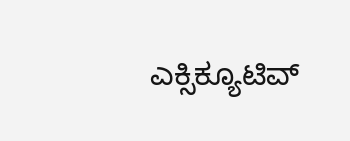ಎಕ್ಸಿಕ್ಯೂಟಿವ್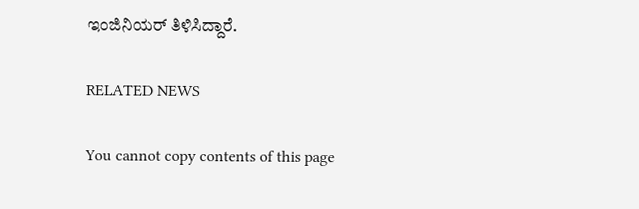ಇಂಜಿನಿಯರ್ ತಿಳಿಸಿದ್ದಾರೆ.

RELATED NEWS

You cannot copy contents of this page